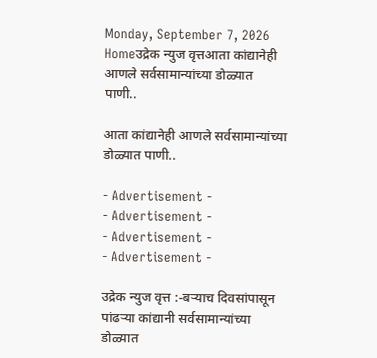Monday, September 7, 2026
Homeउद्रेक न्युज वृत्तआता कांद्यानेही आणले सर्वसामान्यांच्या डोळ्यात पाणी..

आता कांद्यानेही आणले सर्वसामान्यांच्या डोळ्यात पाणी..

- Advertisement -
- Advertisement -
- Advertisement -
- Advertisement -

उद्रेक न्युज वृत्त :-बऱ्याच दिवसांपासून पांढऱ्या कांद्यानी सर्वसामान्यांच्या डोळ्यात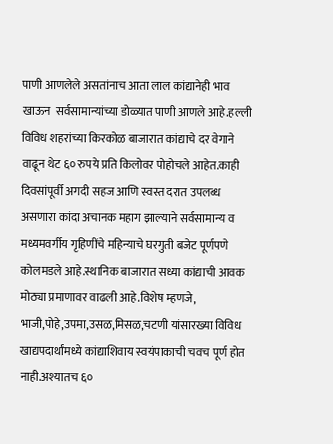पाणी आणलेले असतांनाच आता लाल कांद्यानेही भाव खाऊन  सर्वसामान्यांच्या डोळ्यात पाणी आणले आहे.हल्ली विविध शहरांच्या किरकोळ बाजारात कांद्याचे दर वेगाने वाढून थेट ६० रुपये प्रति किलोवर पोहोचले आहेत.काही दिवसांपूर्वी अगदी सहज आणि स्वस्त दरात उपलब्ध असणारा कांदा अचानक महाग झाल्याने सर्वसामान्य व मध्यमवर्गीय गृहिणींचे महिन्याचे घरगुती बजेट पूर्णपणे कोलमडले आहे.स्थानिक बाजारात सध्या कांद्याची आवक मोठ्या प्रमाणावर वाढली आहे.विशेष म्हणजे, भाजी,पोहे,उपमा,उसळ,मिसळ,चटणी यांसारख्या विविध खाद्यपदार्थांमध्ये कांद्याशिवाय स्वयंपाकाची चवच पूर्ण होत नाही.अश्यातच ६०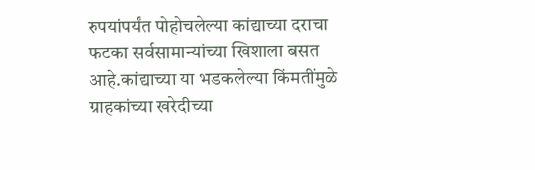रुपयांपर्यंत पोहोचलेल्या कांद्याच्या दराचा फटका सर्वसामान्यांच्या खिशाला बसत आहे.कांद्याच्या या भडकलेल्या किंमतींमुळे ग्राहकांच्या खरेदीच्या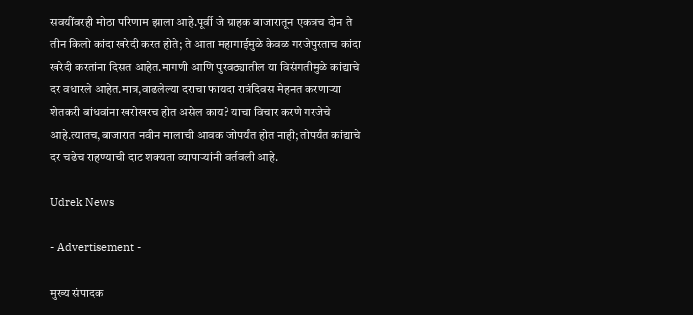सवयींवरही मोठा परिणाम झाला आहे.पूर्वी जे ग्राहक बाजारातून एकत्रच दोन ते तीन किलो कांदा खरेदी करत होते; ते आता महागाईमुळे केवळ गरजेपुरताच कांदा खरेदी करतांना दिसत आहेत.मागणी आणि पुरवठ्यातील या विसंगतीमुळे कांद्याचे दर वधारले आहेत.मात्र,वाढलेल्या दराचा फायदा रात्रंदिवस मेहनत करणाऱ्या शेतकरी बांधवांना खरोखरच होत असेल काय? याचा विचार करणे गरजेचे आहे.त्यातच,बाजारात नवीन मालाची आवक जोपर्यंत होत नाही; तोपर्यंत कांद्याचे दर चढेच राहण्याची दाट शक्यता व्यापाऱ्यांनी वर्तवली आहे.

Udrek News

- Advertisement -

मुख्य संपादक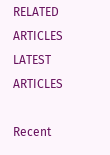RELATED ARTICLES
LATEST ARTICLES

Recent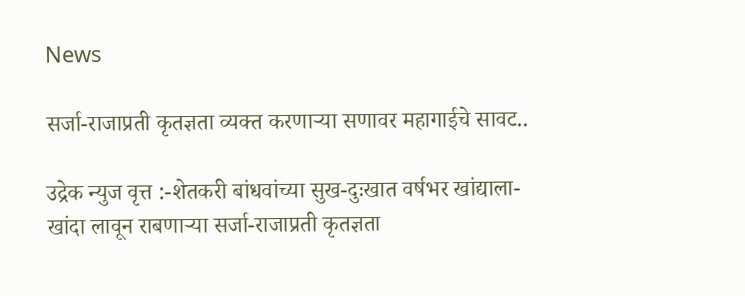News

सर्जा-राजाप्रती कृतज्ञता व्यक्त करणाऱ्या सणावर महागाईचे सावट..

उद्रेक न्युज वृत्त :-शेतकरी बांधवांच्या सुख-दुःखात वर्षभर खांद्याला-खांदा लावून राबणाऱ्या सर्जा-राजाप्रती कृतज्ञता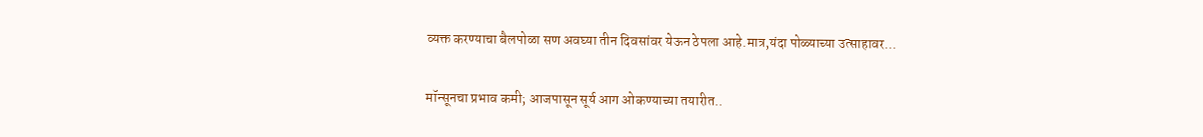व्यक्त करण्याचा बैलपोळा सण अवघ्या तीन दिवसांवर येऊन ठेपला आहे.मात्र,यंदा पोळ्याच्या उत्साहावर...

मॉन्सूनचा प्रभाव कमी; आजपासून सूर्य आग ओकण्याच्या तयारीत..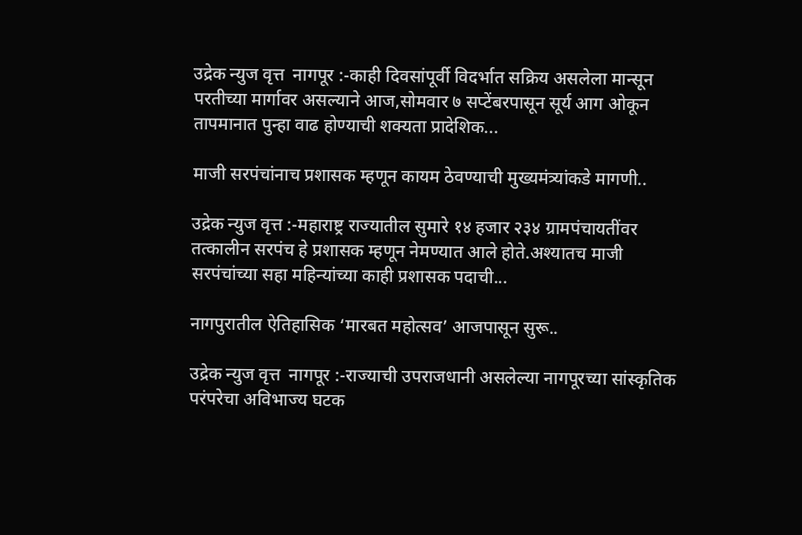उद्रेक न्युज वृत्त  नागपूर :-काही दिवसांपूर्वी विदर्भात सक्रिय असलेला मान्सून परतीच्या मार्गावर असल्याने आज,सोमवार ७ सप्टेंबरपासून सूर्य आग ओकून तापमानात पुन्हा वाढ होण्याची शक्यता प्रादेशिक...

माजी सरपंचांनाच प्रशासक म्हणून कायम ठेवण्याची मुख्यमंत्र्यांकडे मागणी..

उद्रेक न्युज वृत्त :-महाराष्ट्र राज्यातील सुमारे १४ हजार २३४ ग्रामपंचायतींवर तत्कालीन सरपंच हे प्रशासक म्हणून नेमण्यात आले होते.अश्यातच माजी सरपंचांच्या सहा महिन्यांच्या काही प्रशासक पदाची...

नागपुरातील ऐतिहासिक ‘मारबत महोत्सव’ आजपासून सुरू..

उद्रेक न्युज वृत्त  नागपूर :-राज्याची उपराजधानी असलेल्या नागपूरच्या सांस्कृतिक परंपरेचा अविभाज्य घटक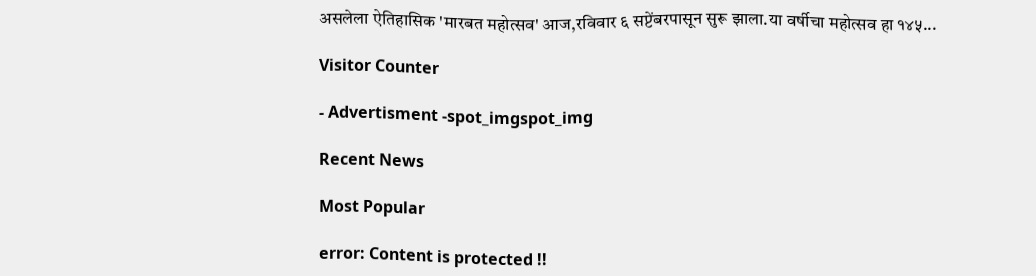असलेला ऐतिहासिक 'मारबत महोत्सव' आज,रविवार ६ सप्टेंबरपासून सुरू झाला.या वर्षीचा महोत्सव हा १४५...

Visitor Counter

- Advertisment -spot_imgspot_img

Recent News

Most Popular

error: Content is protected !!